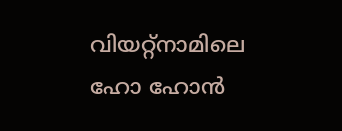വിയറ്റ്നാമിലെ ഹോ ഹോൻ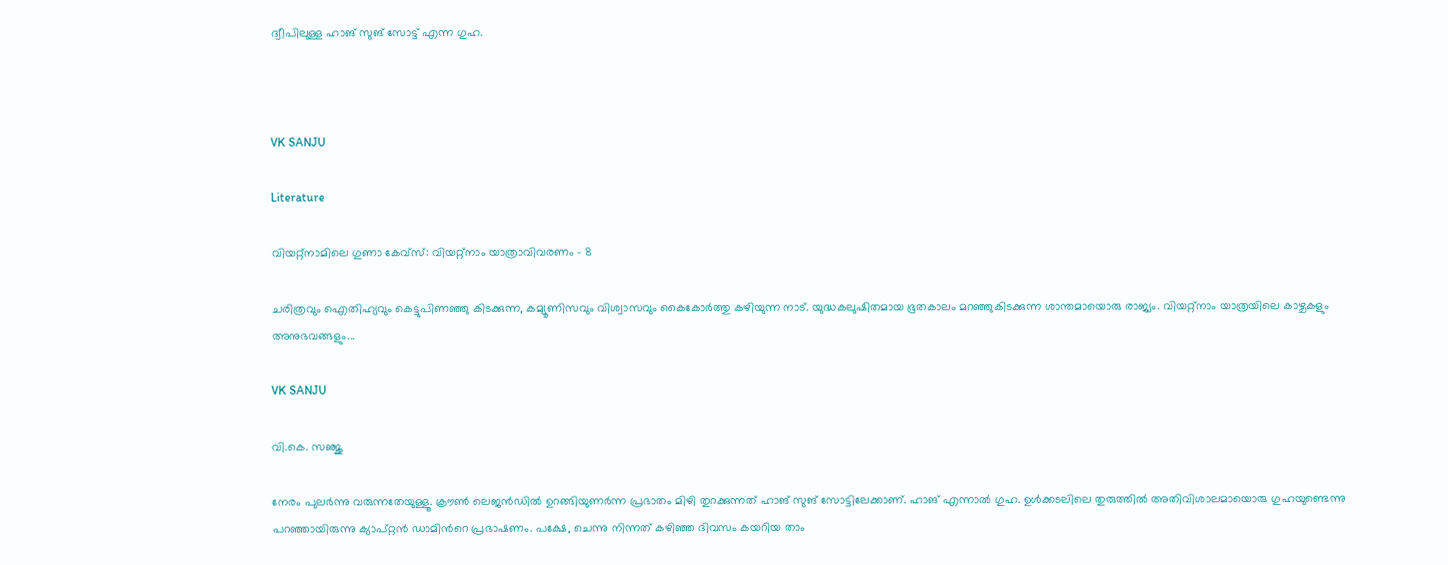ദ്വീപിലുള്ള ഹാങ് സുങ് സോട്ട് എന്ന ഗുഹ.



VK SANJU

Literature

വിയറ്റ്നാമിലെ ഗുണാ കേവ്സ്: വിയറ്റ്നാം യാത്രാവിവരണം - 8

ചരിത്രവും ഐതിഹ്യവും കെട്ടുപിണഞ്ഞു കിടക്കുന്ന, കമ്യൂണിസവും വിശ്വാസവും കൈകോർത്തു കഴിയുന്ന നാട്. യുദ്ധകലുഷിതമായ ഭൂതകാലം മറഞ്ഞുകിടക്കുന്ന ശാന്തമായൊരു രാജ്യം. വിയറ്റ്നാം യാത്രയിലെ കാഴ്ചകളും അനുഭവങ്ങളും...

VK SANJU

വി.കെ. സഞ്ജു

നേരം പുലർന്നു വരുന്നതേയുള്ളൂ. ക്രൗൺ ലെജൻഡിൽ ഉറങ്ങിയുണർന്ന പ്രഭാതം മിഴി തുറക്കുന്നത് ഹാങ് സുങ് സോട്ടിലേക്കാണ്. ഹാങ് എന്നാൽ ഗുഹ. ഉൾക്കടലിലെ തുരുത്തിൽ അതിവിശാലമായൊരു ഗുഹയുണ്ടെന്നു പറഞ്ഞായിരുന്നു ക്യാപ്റ്റൻ ഡാമിന്‍റെ പ്രഭാഷണം. പക്ഷേ, ചെന്നു നിന്നത് കഴിഞ്ഞ ദിവസം കയറിയ താം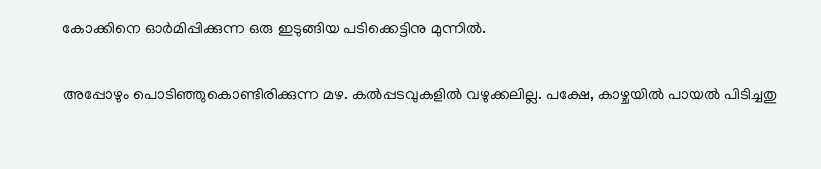കോക്കിനെ ഓർമിപ്പിക്കുന്ന ഒരു ഇടുങ്ങിയ പടിക്കെട്ടിനു മുന്നിൽ.

അപ്പോഴും പൊടിഞ്ഞുകൊണ്ടിരിക്കുന്ന മഴ. കൽപ്പടവുകളിൽ വഴുക്കലില്ല. പക്ഷേ, കാഴ്ചയിൽ പായൽ പിടിച്ചതു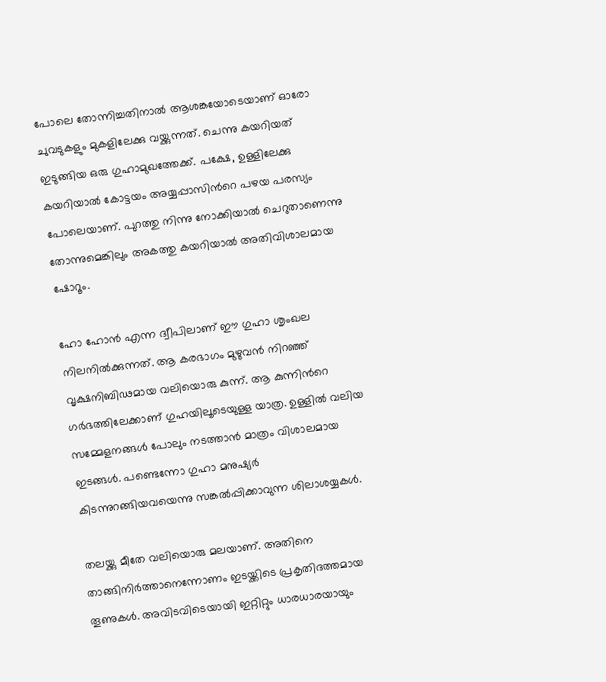പോലെ തോന്നിച്ചതിനാൽ ആശങ്കയോടെയാണ് ഓരോ ചുവടുകളും മുകളിലേക്കു വയ്ക്കുന്നത്. ചെന്നു കയറിയത് ഇടുങ്ങിയ ഒരു ഗുഹാമുഖത്തേക്ക്. പക്ഷേ, ഉള്ളിലേക്കു കയറിയാൽ കോട്ടയം അയ്യപ്പാസിന്‍റെ പഴയ പരസ്യം പോലെയാണ്. പുറത്തു നിന്നു നോക്കിയാൽ ചെറുതാണെന്നു തോന്നുമെങ്കിലും അകത്തു കയറിയാൽ അതിവിശാലമായ ഷോറൂം.

ഹോ ഹോൻ എന്ന ദ്വീപിലാണ് ഈ ഗുഹാ ശൃംഖല നിലനിൽക്കുന്നത്. ആ കരഭാഗം മുഴുവൻ നിറഞ്ഞ് വൃക്ഷനിബിഢമായ വലിയൊരു കുന്ന്. ആ കുന്നിന്‍റെ ഗർഭത്തിലേക്കാണ് ഗുഹയിലൂടെയുള്ള യാത്ര. ഉള്ളിൽ വലിയ സമ്മേളനങ്ങൾ പോലും നടത്താൻ മാത്രം വിശാലമായ ഇടങ്ങൾ. പണ്ടെന്നോ ഗുഹാ മനുഷ്യർ കിടന്നുറങ്ങിയവയെന്നു സങ്കൽപ്പിക്കാവുന്ന ശിലാശയ്യകൾ.

തലയ്ക്കു മീതേ വലിയൊരു മലയാണ്. അതിനെ താങ്ങിനിർത്താനെന്നോണം ഇടയ്ക്കിടെ പ്രകൃതിദത്തമായ തൂണുകൾ. അവിടവിടെയായി ഇറ്റിറ്റും ധാരധാരയായും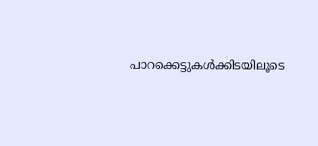പാറക്കെട്ടുകൾക്കിടയിലൂടെ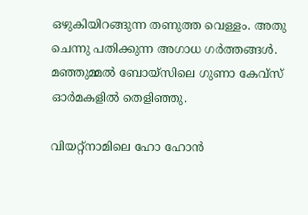ഒഴുകിയിറങ്ങുന്ന തണുത്ത വെള്ളം. അതു ചെന്നു പതിക്കുന്ന അഗാധ ഗർത്തങ്ങൾ. മഞ്ഞുമ്മൽ ബോയ്സിലെ ഗുണാ കേവ്സ് ഓർമകളിൽ തെളിഞ്ഞു.

വിയറ്റ്നാമിലെ ഹോ ഹോൻ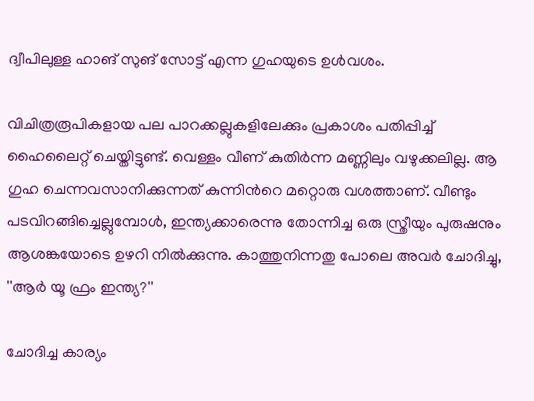ദ്വീപിലുള്ള ഹാങ് സുങ് സോട്ട് എന്ന ഗുഹയുടെ ഉൾവശം.

വിചിത്രരൂപികളായ പല പാറക്കല്ലുകളിലേക്കും പ്രകാശം പതിപ്പിച്ച് ഹൈലൈറ്റ് ചെയ്തിട്ടുണ്ട്. വെള്ളം വീണ് കുതിർന്ന മണ്ണിലും വഴുക്കലില്ല. ആ ഗുഹ ചെന്നവസാനിക്കുന്നത് കുന്നിന്‍റെ മറ്റൊരു വശത്താണ്. വീണ്ടും പടവിറങ്ങിച്ചെല്ലുമ്പോൾ, ഇന്ത്യക്കാരെന്നു തോന്നിച്ച ഒരു സ്ത്രീയും പുരുഷനും ആശങ്കയോടെ ഉഴറി നിൽക്കുന്നു. കാത്തുനിന്നതു പോലെ അവർ ചോദിച്ചു, ''ആർ യൂ ഫ്രം ഇന്ത്യ?''

ചോദിച്ച കാര്യം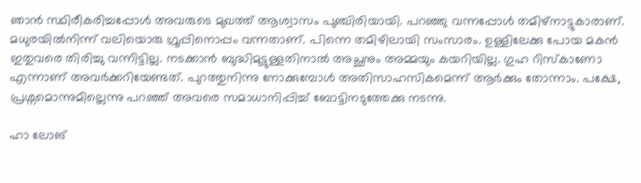ഞാൻ സ്ഥിരീകരിച്ചപ്പോൾ അവരുടെ മുഖത്ത് ആശ്വാസം പുഞ്ചിരിയായി. പറഞ്ഞു വന്നപ്പോൾ തമിഴ്‌നാട്ടുകാരാണ്. മധുരയിൽനിന്ന് വലിയൊരു ഗ്രൂപ്പിനൊപ്പം വന്നതാണ്. പിന്നെ തമിഴിലായി സംസാരം. ഉള്ളിലേക്കു പോയ മകൻ ഇതുവരെ തിരിച്ചു വന്നിട്ടില്ല. നടക്കാൻ ബുദ്ധിമുട്ടുള്ളതിനാൽ അച്ഛനും അമ്മയും കയറിയില്ല. ഗുഹ റിസ്കാണോ എന്നാണ് അവർക്കറിയേണ്ടത്. പുറത്തുനിന്നു നോക്കുമ്പോൾ അതിസാഹസികമെന്ന് ആർക്കും തോന്നാം. പക്ഷേ, പ്രശ്നമൊന്നുമില്ലെന്നു പറഞ്ഞ് അവരെ സമാധാനിപ്പിച്ച് ബോട്ടിനടുത്തേക്കു നടന്നു.

ഹാ ലോങ്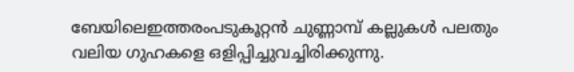ബേയിലെഇത്തരംപടുകൂറ്റൻ ചുണ്ണാമ്പ് കല്ലുകൾ പലതും വലിയ ഗുഹകളെ ഒളിപ്പിച്ചുവച്ചിരിക്കുന്നു.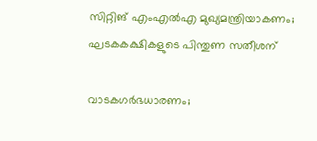സിറ്റിങ് എംഎൽഎ മുഖ്യമന്ത്രിയാകണം; ഘടകകക്ഷികളുടെ പിന്തുണ സതീശന്

വാടകഗർഭധാരണം;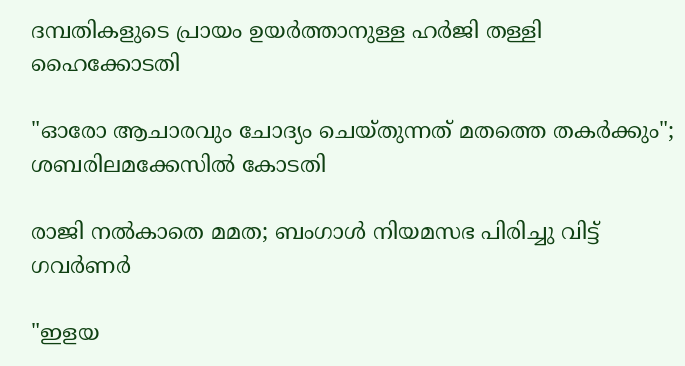ദമ്പതികളുടെ പ്രായം ഉയർത്താനുള്ള ഹർജി തള്ളി ഹൈക്കോടതി

"ഓരോ ആചാരവും ചോദ്യം ചെയ്തുന്നത് മതത്തെ തകർക്കും"; ശബരിലമക്കേസിൽ കോടതി

രാജി നൽകാതെ മമത; ബംഗാൾ നിയമസഭ പിരിച്ചു വിട്ട് ഗവർണർ

"ഇളയ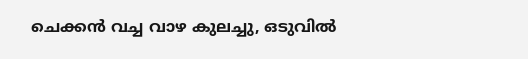ചെക്കൻ വച്ച വാഴ കുലച്ചു, ഒടുവിൽ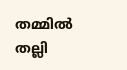തമ്മിൽ തല്ലി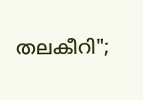തലകീറി";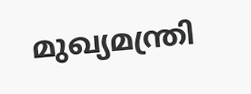മുഖ്യമന്ത്രി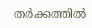തർക്കത്തിൽ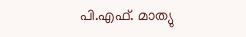പി.എഫ്. മാത്യു